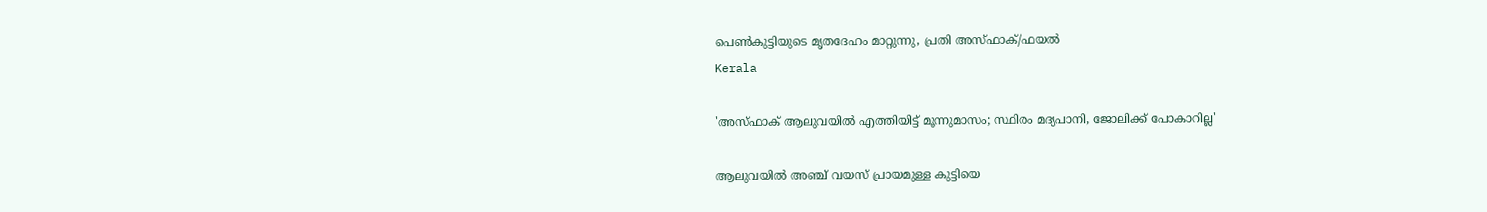പെണ്‍കുട്ടിയുടെ മൃതദേഹം മാറ്റുന്നു, പ്രതി അസ്ഫാക്/ഫയല്‍
Kerala

'അസ്ഫാക് ആലുവയില്‍ എത്തിയിട്ട് മൂന്നുമാസം; സ്ഥിരം മദ്യപാനി, ജോലിക്ക് പോകാറില്ല'

ആലുവയില്‍ അഞ്ച് വയസ് പ്രായമുള്ള കുട്ടിയെ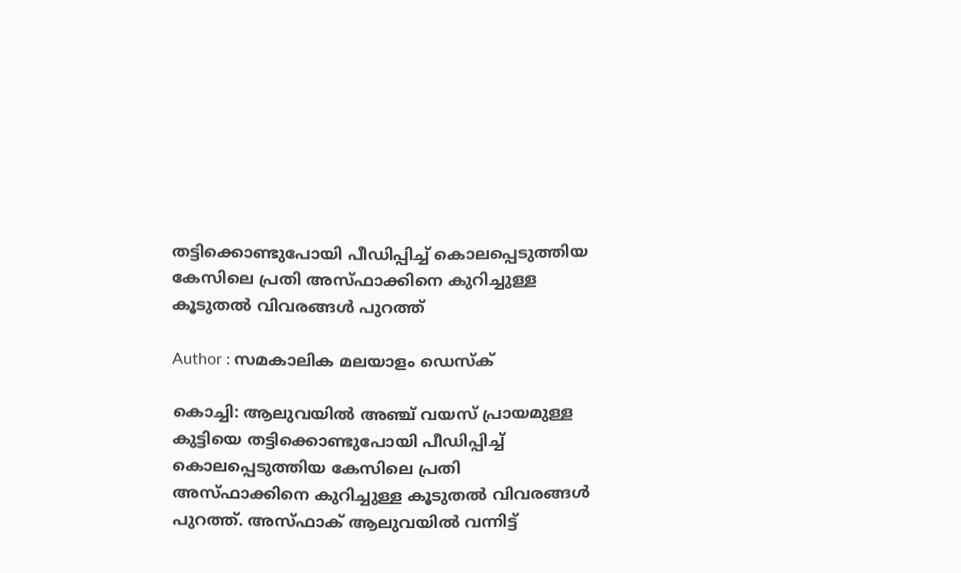തട്ടിക്കൊണ്ടുപോയി പീഡിപ്പിച്ച് കൊലപ്പെടുത്തിയ കേസിലെ പ്രതി അസ്ഫാക്കിനെ കുറിച്ചുള്ള കൂടുതല്‍ വിവരങ്ങള്‍ പുറത്ത്

Author : സമകാലിക മലയാളം ഡെസ്ക്

കൊച്ചി: ആലുവയില്‍ അഞ്ച് വയസ് പ്രായമുള്ള കുട്ടിയെ തട്ടിക്കൊണ്ടുപോയി പീഡിപ്പിച്ച് കൊലപ്പെടുത്തിയ കേസിലെ പ്രതി അസ്ഫാക്കിനെ കുറിച്ചുള്ള കൂടുതല്‍ വിവരങ്ങള്‍ പുറത്ത്. അസ്ഫാക് ആലുവയില്‍ വന്നിട്ട്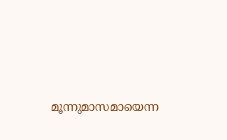മൂന്നുമാസമായെന്ന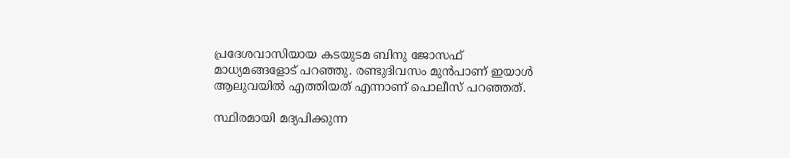പ്രദേശവാസിയായ കടയുടമ ബിനു ജോസഫ് മാധ്യമങ്ങളോട് പറഞ്ഞു. രണ്ടുദിവസം മുന്‍പാണ് ഇയാള്‍ ആലുവയില്‍ എത്തിയത് എന്നാണ് പൊലീസ് പറഞ്ഞത്.

സ്ഥിരമായി മദ്യപിക്കുന്ന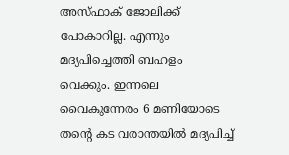അസ്ഫാക് ജോലിക്ക് പോകാറില്ല. എന്നും മദ്യപിച്ചെത്തി ബഹളം വെക്കും. ഇന്നലെ വൈകുന്നേരം 6 മണിയോടെ തന്റെ കട വരാന്തയില്‍ മദ്യപിച്ച്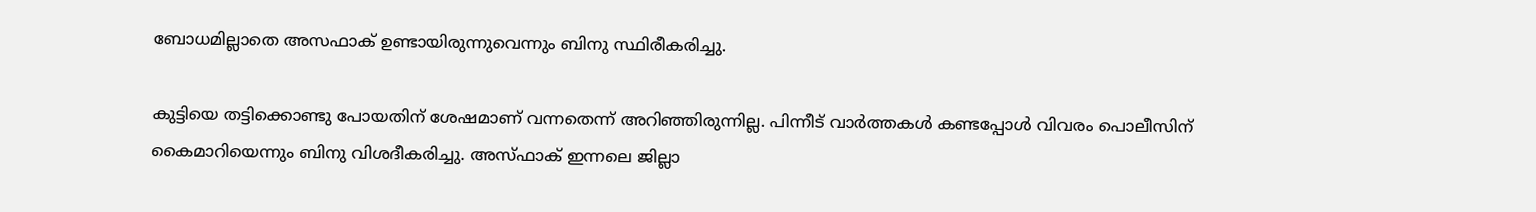ബോധമില്ലാതെ അസഫാക് ഉണ്ടായിരുന്നുവെന്നും ബിനു സ്ഥിരീകരിച്ചു.

കുട്ടിയെ തട്ടിക്കൊണ്ടു പോയതിന് ശേഷമാണ് വന്നതെന്ന് അറിഞ്ഞിരുന്നില്ല. പിന്നീട് വാര്‍ത്തകള്‍ കണ്ടപ്പോള്‍ വിവരം പൊലീസിന് കൈമാറിയെന്നും ബിനു വിശദീകരിച്ചു. അസ്ഫാക് ഇന്നലെ ജില്ലാ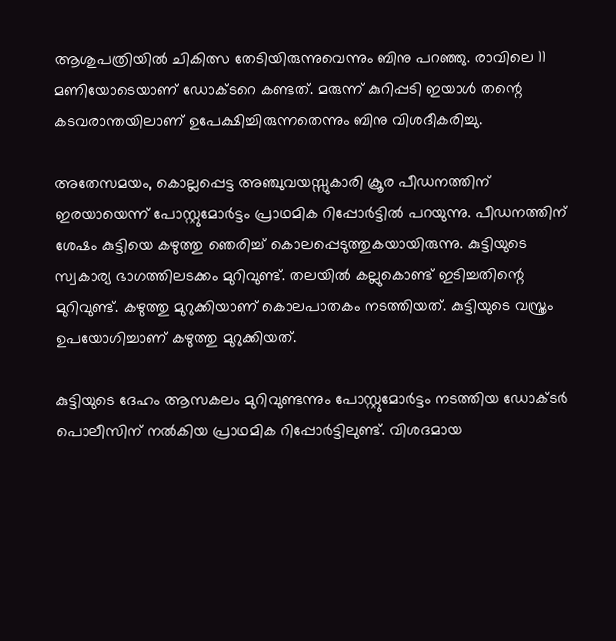ആശുപത്രിയില്‍ ചികിത്സ തേടിയിരുന്നുവെന്നും ബിനു പറഞ്ഞു. രാവിലെ 11 മണിയോടെയാണ് ഡോക്ടറെ കണ്ടത്. മരുന്ന് കുറിപ്പടി ഇയാള്‍ തന്റെ കടവരാന്തയിലാണ് ഉപേക്ഷിച്ചിരുന്നതെന്നും ബിനു വിശദീകരിച്ചു.

അതേസമയം, കൊല്ലപ്പെട്ട അഞ്ചുവയസ്സുകാരി ക്രൂര പീഡനത്തിന് ഇരയായെന്ന് പോസ്റ്റുമോര്‍ട്ടം പ്രാഥമിക റിപ്പോര്‍ട്ടില്‍ പറയുന്നു. പീഡനത്തിന് ശേഷം കുട്ടിയെ കഴുത്തു ഞെരിച്ച് കൊലപ്പെടുത്തുകയായിരുന്നു. കുട്ടിയുടെ സ്വകാര്യ ഭാഗത്തിലടക്കം മുറിവുണ്ട്. തലയില്‍ കല്ലുകൊണ്ട് ഇടിച്ചതിന്റെ മുറിവുണ്ട്. കഴുത്തു മുറുക്കിയാണ് കൊലപാതകം നടത്തിയത്. കുട്ടിയുടെ വസ്ത്രം ഉപയോഗിച്ചാണ് കഴുത്തു മുറുക്കിയത്.

കുട്ടിയുടെ ദേഹം ആസകലം മുറിവുണ്ടന്നും പോസ്റ്റുമോര്‍ട്ടം നടത്തിയ ഡോക്ടര്‍ പൊലീസിന് നല്‍കിയ പ്രാഥമിക റിപ്പോര്‍ട്ടിലുണ്ട്. വിശദമായ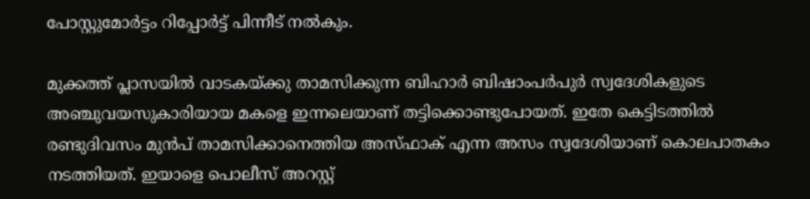പോസ്റ്റുമോര്‍ട്ടം റിപ്പോര്‍ട്ട് പിന്നീട് നല്‍കും.

മുക്കത്ത് പ്ലാസയില്‍ വാടകയ്ക്കു താമസിക്കുന്ന ബിഹാര്‍ ബിഷാംപര്‍പുര്‍ സ്വദേശികളുടെ അഞ്ചുവയസുകാരിയായ മകളെ ഇന്നലെയാണ് തട്ടിക്കൊണ്ടുപോയത്. ഇതേ കെട്ടിടത്തില്‍ രണ്ടുദിവസം മുന്‍പ് താമസിക്കാനെത്തിയ അസ്ഫാക് എന്ന അസം സ്വദേശിയാണ് കൊലപാതകം നടത്തിയത്. ഇയാളെ പൊലീസ് അറസ്റ്റ്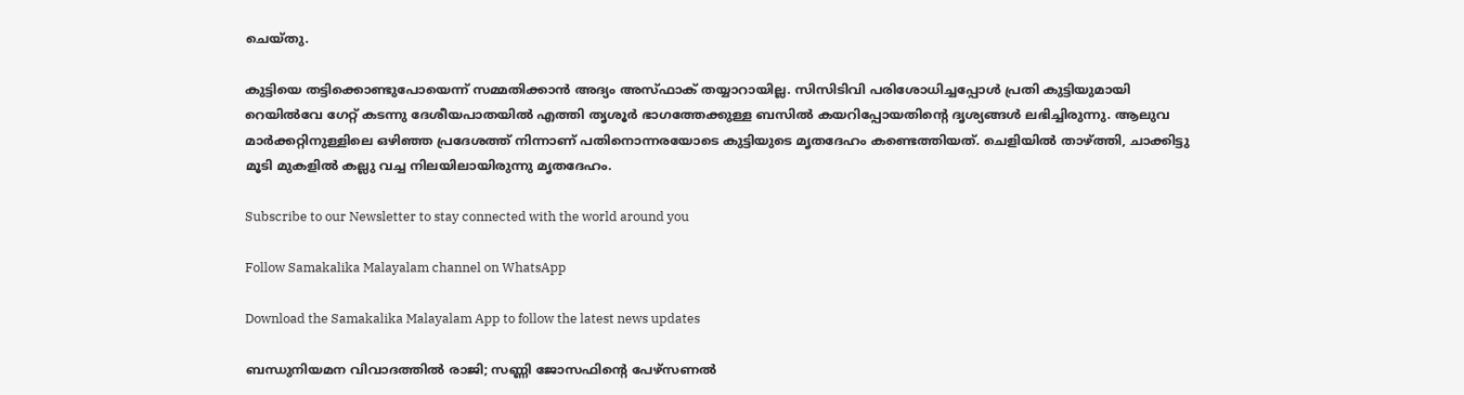ചെയ്തു.

കുട്ടിയെ തട്ടിക്കൊണ്ടുപോയെന്ന് സമ്മതിക്കാന്‍ അദ്യം അസ്ഫാക് തയ്യാറായില്ല. സിസിടിവി പരിശോധിച്ചപ്പോള്‍ പ്രതി കുട്ടിയുമായി റെയില്‍വേ ഗേറ്റ് കടന്നു ദേശീയപാതയില്‍ എത്തി തൃശൂര്‍ ഭാഗത്തേക്കുള്ള ബസില്‍ കയറിപ്പോയതിന്റെ ദൃശ്യങ്ങള്‍ ലഭിച്ചിരുന്നു. ആലുവ മാര്‍ക്കറ്റിനുള്ളിലെ ഒഴിഞ്ഞ പ്രദേശത്ത് നിന്നാണ് പതിനൊന്നരയോടെ കുട്ടിയുടെ മൃതദേഹം കണ്ടെത്തിയത്. ചെളിയില്‍ താഴ്ത്തി, ചാക്കിട്ടു മൂടി മുകളില്‍ കല്ലു വച്ച നിലയിലായിരുന്നു മൃതദേഹം.

Subscribe to our Newsletter to stay connected with the world around you

Follow Samakalika Malayalam channel on WhatsApp

Download the Samakalika Malayalam App to follow the latest news updates

ബന്ധുനിയമന വിവാദത്തില്‍ രാജി; സണ്ണി ജോസഫിന്റെ പേഴ്‌സണല്‍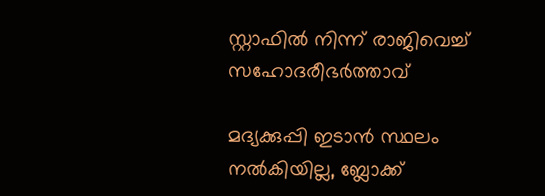സ്റ്റാഫില്‍ നിന്ന് രാജിവെച്ച് സഹോദരീഭര്‍ത്താവ്

മദ്യക്കുപ്പി ഇടാന്‍ സ്ഥലം നല്‍കിയില്ല, ബ്ലോക്ക്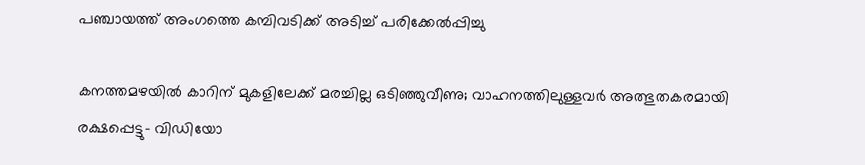പഞ്ചായത്ത് അംഗത്തെ കമ്പിവടിക്ക് അടിച്ച് പരിക്കേല്‍പ്പിച്ചു

കനത്തമഴയില്‍ കാറിന് മുകളിലേക്ക് മരച്ചില്ല ഒടിഞ്ഞുവീണു; വാഹനത്തിലുള്ളവര്‍ അത്ഭുതകരമായി രക്ഷപ്പെട്ടു- വിഡിയോ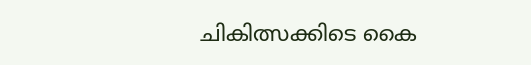ചികിത്സക്കിടെ കൈ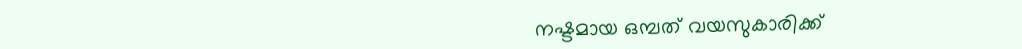നഷ്ടമായ ഒമ്പത് വയസുകാരിക്ക്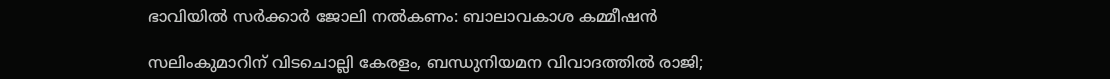ഭാവിയില്‍ സര്‍ക്കാര്‍ ജോലി നല്‍കണം: ബാലാവകാശ കമ്മീഷന്‍

സലിംകുമാറിന് വിടചൊല്ലി കേരളം, ബന്ധുനിയമന വിവാദത്തിൽ രാജി;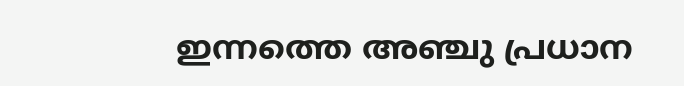ഇന്നത്തെ അഞ്ചു പ്രധാന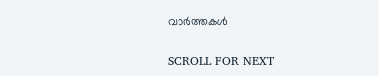വാർത്തകൾ

SCROLL FOR NEXT